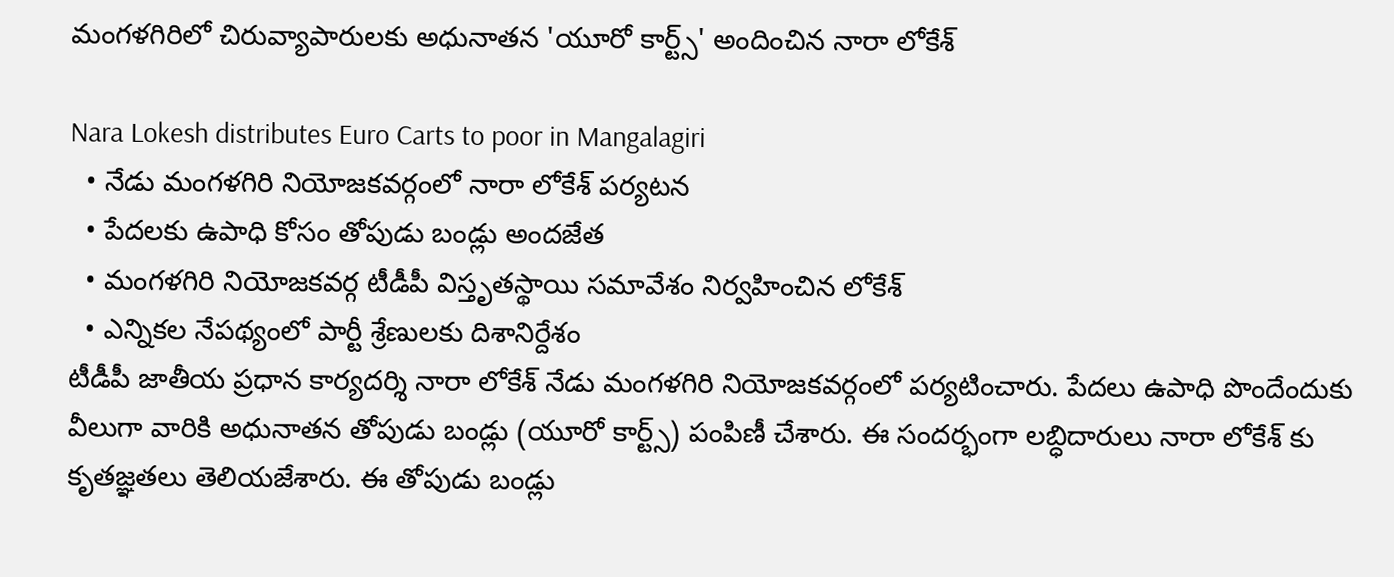మంగళగిరిలో చిరువ్యాపారులకు అధునాతన 'యూరో కార్ట్స్' అందించిన నారా లోకేశ్

Nara Lokesh distributes Euro Carts to poor in Mangalagiri
  • నేడు మంగళగిరి నియోజకవర్గంలో నారా లోకేశ్ పర్యటన
  • పేదలకు ఉపాధి కోసం తోపుడు బండ్లు అందజేత
  • మంగళగిరి నియోజకవర్గ టీడీపీ విస్తృతస్థాయి సమావేశం నిర్వహించిన లోకేశ్
  • ఎన్నికల నేపథ్యంలో పార్టీ శ్రేణులకు దిశానిర్దేశం
టీడీపీ జాతీయ ప్రధాన కార్యదర్శి నారా లోకేశ్ నేడు మంగళగిరి నియోజకవర్గంలో పర్యటించారు. పేదలు ఉపాధి పొందేందుకు వీలుగా వారికి అధునాతన తోపుడు బండ్లు (యూరో కార్ట్స్) పంపిణీ చేశారు. ఈ సందర్భంగా లబ్ధిదారులు నారా లోకేశ్ కు కృతజ్ఞతలు తెలియజేశారు. ఈ తోపుడు బండ్లు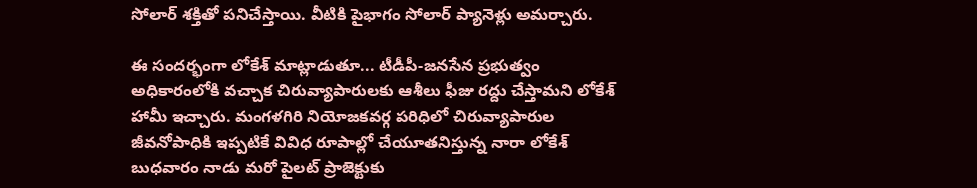సోలార్ శక్తితో పనిచేస్తాయి. వీటికి పైభాగం సోలార్ ప్యానెళ్లు అమర్చారు.

ఈ సందర్భంగా లోకేశ్ మాట్లాడుతూ... టీడీపీ-జనసేన ప్రభుత్వం అధికారంలోకి వచ్చాక చిరువ్యాపారులకు ఆశీలు ఫీజు రద్దు చేస్తామని లోకేశ్ హామీ ఇచ్చారు. మంగళగిరి నియోజకవర్గ పరిధిలో చిరువ్యాపారుల జీవనోపాధికి ఇప్పటికే వివిధ రూపాల్లో చేయూతనిస్తున్న నారా లోకేశ్ బుధవారం నాడు మరో పైలట్ ప్రాజెక్టుకు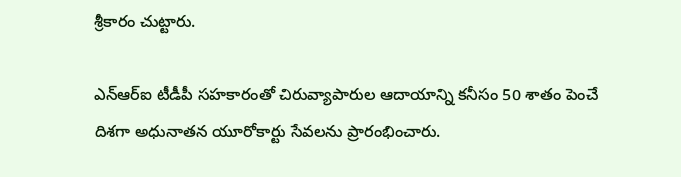శ్రీకారం చుట్టారు.

ఎన్ఆర్ఐ టీడీపీ సహకారంతో చిరువ్యాపారుల ఆదాయాన్ని కనీసం 50 శాతం పెంచే దిశగా అధునాతన యూరోకార్టు సేవలను ప్రారంభించారు.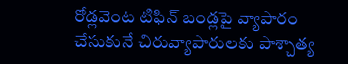రోడ్లవెంట టిఫిన్ బండ్లపై వ్యాపారం చేసుకునే చిరువ్యాపారులకు పాశ్చాత్య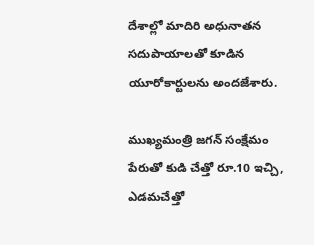దేశాల్లో మాదిరి అధునాతన సదుపాయాలతో కూడిన యూరోకార్టులను అందజేశారు.

ముఖ్యమంత్రి జగన్ సంక్షేమం పేరుతో కుడి చేత్తో రూ.10 ఇచ్చి, ఎడమచేత్తో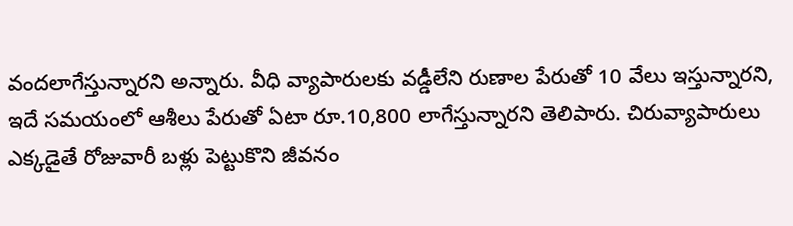వందలాగేస్తున్నారని అన్నారు. వీధి వ్యాపారులకు వడ్డీలేని రుణాల పేరుతో 10 వేలు ఇస్తున్నారని, ఇదే సమయంలో ఆశీలు పేరుతో ఏటా రూ.10,800 లాగేస్తున్నారని తెలిపారు. చిరువ్యాపారులు ఎక్కడైతే రోజువారీ బళ్లు పెట్టుకొని జీవనం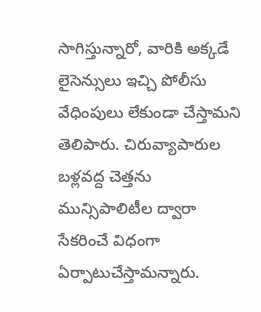సాగిస్తున్నారో, వారికి అక్కడే లైసెన్సులు ఇచ్చి పోలీసు వేధింపులు లేకుండా చేస్తామని తెలిపారు. చిరువ్యాపారుల బళ్లవద్ద చెత్తను మున్సిపాలిటీల ద్వారా సేకరించే విధంగా ఏర్పాటుచేస్తామన్నారు.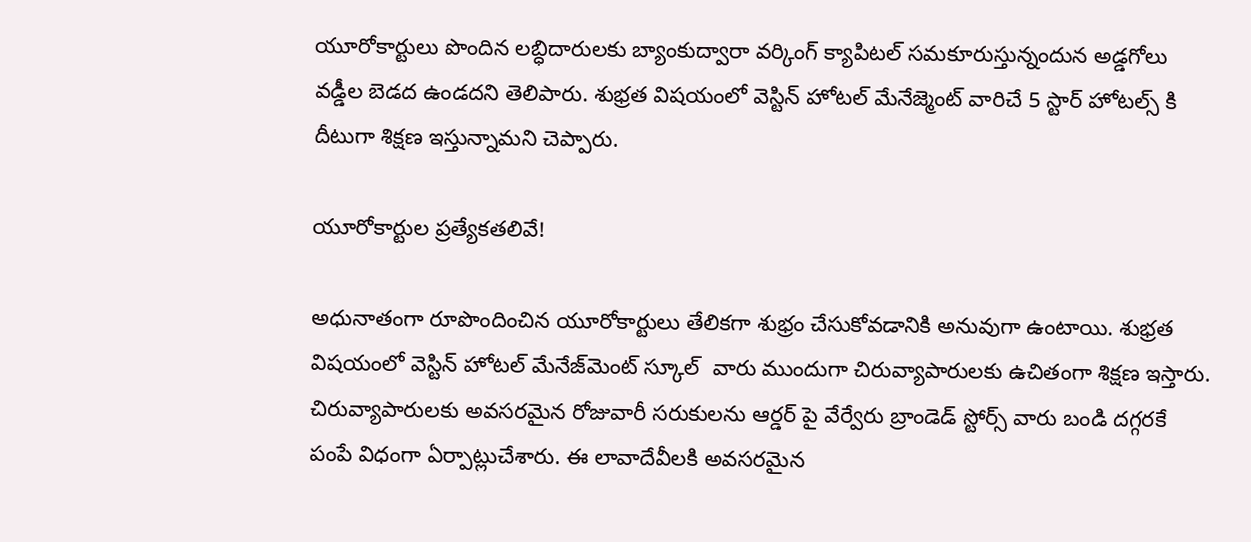యూరోకార్టులు పొందిన లబ్ధిదారులకు బ్యాంకుద్వారా వర్కింగ్ క్యాపిటల్ సమకూరుస్తున్నందున అడ్డగోలు వడ్డీల బెడద ఉండదని తెలిపారు. శుభ్రత విషయంలో వెస్టిన్ హోటల్ మేనేజ్మెంట్ వారిచే 5 స్టార్ హోటల్స్ కి దీటుగా శిక్షణ ఇస్తున్నామని చెప్పారు.

యూరోకార్టుల ప్రత్యేకతలివే!

అధునాతంగా రూపొందించిన యూరోకార్టులు తేలికగా శుభ్రం చేసుకోవడానికి అనువుగా ఉంటాయి. శుభ్రత విషయంలో వెస్టిన్ హోటల్ మేనేజ్‌మెంట్ స్కూల్  వారు ముందుగా చిరువ్యాపారులకు ఉచితంగా శిక్షణ ఇస్తారు. చిరువ్యాపారులకు అవసరమైన రోజువారీ సరుకులను ఆర్డర్ పై వేర్వేరు బ్రాండెడ్ స్టోర్స్ వారు బండి దగ్గరకే పంపే విధంగా ఏర్పాట్లుచేశారు. ఈ లావాదేవీలకి అవసరమైన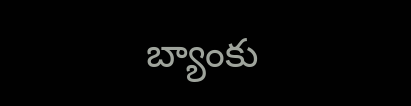బ్యాంకు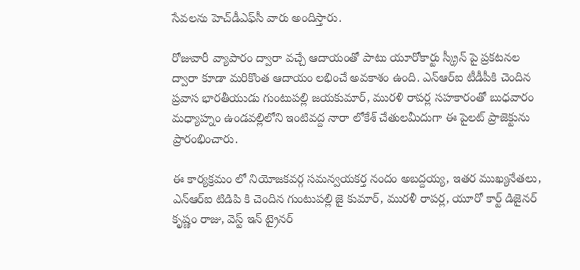సేవలను హెచ్‌డీఎఫ్‌సీ వారు అందిస్తారు.

రోజువారీ వ్యాపారం ద్వారా వచ్చే ఆదాయంతో పాటు యూరోకార్టు స్క్రీన్ పై ప్రకటనల ద్వారా కూడా మరికొంత ఆదాయం లభించే అవకాశం ఉంది. ఎన్ఆర్ఐ టీడీపీకి చెందిన ప్రవాస భారతీయుడు గుంటుపల్లి జయకుమార్, మురళి రాపర్ల సహకారంతో బుధవారం మధ్యాహ్నం ఉండవల్లిలోని ఇంటివద్ద నారా లోకేశ్ చేతులమీదుగా ఈ పైలట్ ప్రాజెక్టును ప్రారంభించారు.

ఈ కార్యక్రమం లో నియోజకవర్గ సమన్వయకర్త నందం అబద్దయ్య, ఇతర ముఖ్యనేతలు, ఎన్ఆర్ఐ టిడిపి కి చెందిన గుంటుపల్లి జై కుమార్, మురళీ రాపర్ల, యూరో కార్ట్ డిజైనర్ కృష్ణం రాజు, వెస్ట్ ఇన్ ట్రైనర్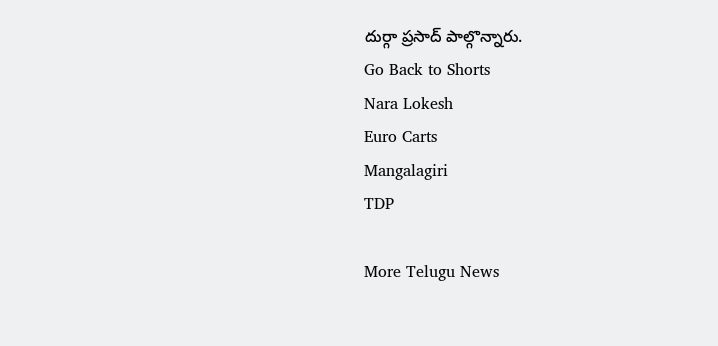దుర్గా ప్రసాద్ పాల్గొన్నారు.
Go Back to Shorts
Nara Lokesh
Euro Carts
Mangalagiri
TDP

More Telugu News